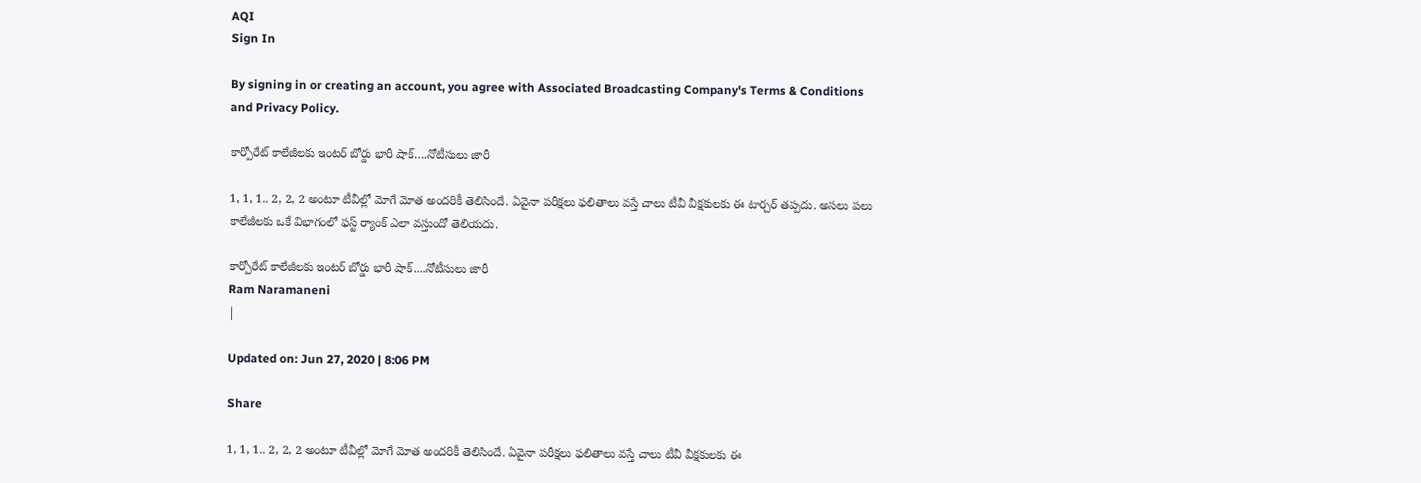AQI
Sign In

By signing in or creating an account, you agree with Associated Broadcasting Company's Terms & Conditions and Privacy Policy.

కార్పోరేట్ కాలేజీల‌కు ఇంట‌ర్ బోర్డు భారీ షాక్….నోటీసులు జారీ

1, 1, 1.. 2, 2, 2 అంటూ టీవీల్లో మోగే మోత అంద‌రికీ తెలిసిందే. ఏవైనా ప‌రీక్ష‌లు ఫ‌లితాలు వ‌స్తే చాలు టీవీ వీక్షకుల‌కు ఈ టార్చ‌ర్ త‌ప్ప‌దు. అస‌లు ప‌లు కాలేజీల‌కు ఒకే విభాగంలో ఫ‌స్ట్ ర్యాంక్ ఎలా వ‌స్తుందో తెలియ‌దు.

కార్పోరేట్ కాలేజీల‌కు ఇంట‌ర్ బోర్డు భారీ షాక్....నోటీసులు జారీ
Ram Naramaneni
|

Updated on: Jun 27, 2020 | 8:06 PM

Share

1, 1, 1.. 2, 2, 2 అంటూ టీవీల్లో మోగే మోత అంద‌రికీ తెలిసిందే. ఏవైనా ప‌రీక్ష‌లు ఫ‌లితాలు వ‌స్తే చాలు టీవీ వీక్షకుల‌కు ఈ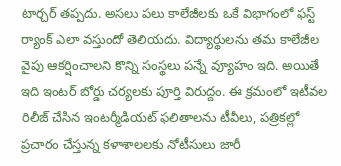టార్చ‌ర్ త‌ప్ప‌దు. అస‌లు ప‌లు కాలేజీల‌కు ఒకే విభాగంలో ఫ‌స్ట్ ర్యాంక్ ఎలా వ‌స్తుందో తెలియ‌దు. విద్యార్థులను త‌మ కాలేజీల వైపు ఆకర్షించాల‌ని కొన్ని సంస్థ‌లు ప‌న్నే వ్యూహం ఇది. అయితే ఇది ఇంట‌ర్ బోర్డు చ‌ర్య‌ల‌కు పూర్తి విరుద్దం. ఈ క్ర‌మంలో ఇటీవ‌ల రిలీజ్ చేసిన‌ ఇంటర్మీడియట్‌ ఫలితాలను టీవీలు, పత్రికల్లో ప్రచారం చేస్తున్న క‌ళాశాల‌ల‌కు నోటీసులు జారీ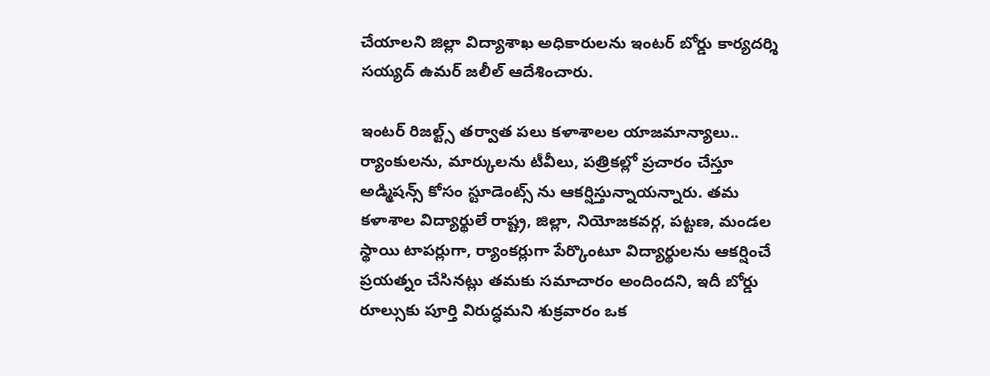చేయాలని జిల్లా విద్యాశాఖ అధికారులను ఇంటర్‌ బోర్డు కార్యదర్శి సయ్యద్‌ ఉమర్‌ జలీల్‌ ఆదేశించారు.

ఇంటర్ రిజ‌ల్ట్స్ తర్వాత పలు క‌ళాశాల‌ల‌ యాజమాన్యాలు.. ర్యాంకులను, మార్కులను టీవీలు, పత్రికల్లో ప్రచారం చేస్తూ అడ్మిష‌న్స్ కోసం స్టూడెంట్స్ ను ఆకర్షిస్తున్నాయన్నారు. తమ క‌ళాశాల‌ విద్యార్థులే రాష్ట్ర, జిల్లా, నియోజ‌క‌వ‌ర్గ‌, పట్టణ, మండల స్థాయి టాపర్లుగా, ర్యాంకర్లుగా పేర్కొంటూ విద్యార్థులను ఆకర్షించే ప్రయత్నం చేసినట్లు తమకు స‌మాచారం అందింద‌ని, ఇదీ బోర్డు రూల్సుకు పూర్తి విరుద్ధమని శుక్రవారం ఒక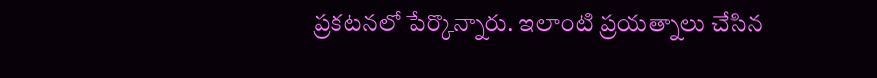ప్రకటనలో పేర్కొన్నారు. ఇలాంటి ప్రయత్నాలు చేసిన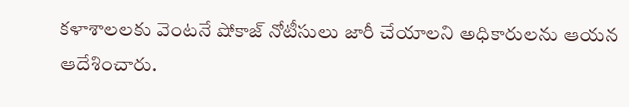క‌ళాశాల‌ల‌కు వెంటనే షోకాజ్‌ నోటీసులు జారీ చేయాలని అధికారులను ఆయన ఆదేశించారు.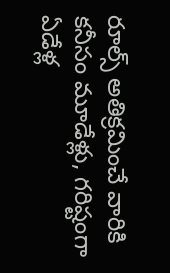రూల్స్ అతిక్రమించే వారికి కనీసం మూడేళ్లు, గరిష్టంగా ఏడేళ్ల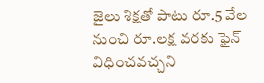జైలు శిక్షతో పాటు రూ.5 వేల నుంచి రూ.లక్ష వరకు ఫైన్ విధించవచ్చని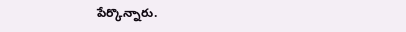పేర్కొన్నారు.